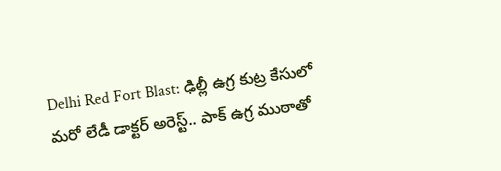Delhi Red Fort Blast: ఢిల్లీ ఉగ్ర కుట్ర కేసులో మరో లేడీ డాక్టర్ అరెస్ట్.. పాక్ ఉగ్ర ముఠాతో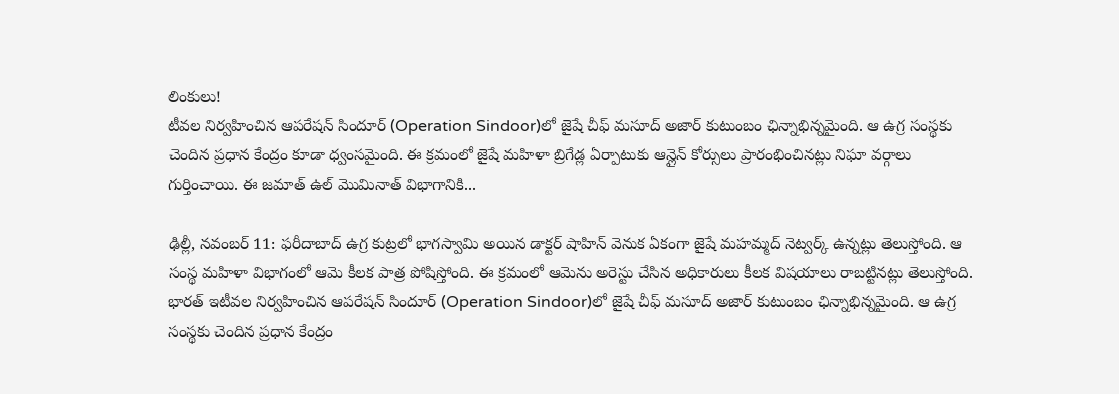లింకులు!
టీవల నిర్వహించిన ఆపరేషన్ సిందూర్ (Operation Sindoor)లో జైషే చీఫ్ మసూద్ అజార్ కుటుంబం ఛిన్నాభిన్నమైంది. ఆ ఉగ్ర సంస్థకు చెందిన ప్రధాన కేంద్రం కూడా ధ్వంసమైంది. ఈ క్రమంలో జైషే మహిళా బ్రిగేడ్ల ఏర్పాటుకు ఆన్లైన్ కోర్సులు ప్రారంభించినట్లు నిఘా వర్గాలు గుర్తించాయి. ఈ జమాత్ ఉల్ మొమినాత్ విభాగానికి...

ఢిల్లీ, నవంబర్ 11: ఫరీదాబాద్ ఉగ్ర కుట్రలో భాగస్వామి అయిన డాక్టర్ షాహిన్ వెనుక ఏకంగా జైషే మహమ్మద్ నెట్వర్క్ ఉన్నట్లు తెలుస్తోంది. ఆ సంస్థ మహిళా విభాగంలో ఆమె కీలక పాత్ర పోషిస్తోంది. ఈ క్రమంలో ఆమెను అరెస్టు చేసిన అధికారులు కీలక విషయాలు రాబట్టినట్లు తెలుస్తోంది.
భారత్ ఇటీవల నిర్వహించిన ఆపరేషన్ సిందూర్ (Operation Sindoor)లో జైషే చీఫ్ మసూద్ అజార్ కుటుంబం ఛిన్నాభిన్నమైంది. ఆ ఉగ్ర సంస్థకు చెందిన ప్రధాన కేంద్రం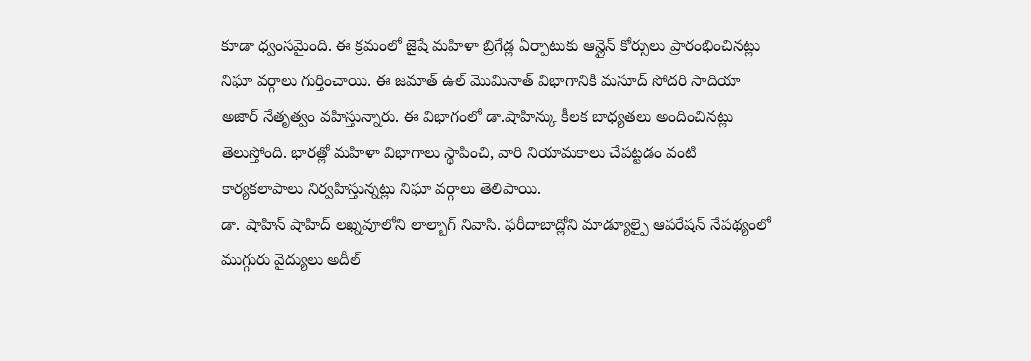కూడా ధ్వంసమైంది. ఈ క్రమంలో జైషే మహిళా బ్రిగేడ్ల ఏర్పాటుకు ఆన్లైన్ కోర్సులు ప్రారంభించినట్లు నిఘా వర్గాలు గుర్తించాయి. ఈ జమాత్ ఉల్ మొమినాత్ విభాగానికి మసూద్ సోదరి సాదియా అజార్ నేతృత్వం వహిస్తున్నారు. ఈ విభాగంలో డా.షాహిన్కు కీలక బాధ్యతలు అందించినట్లు తెలుస్తోంది. భారత్లో మహిళా విభాగాలు స్థాపించి, వారి నియామకాలు చేపట్టడం వంటి కార్యకలాపాలు నిర్వహిస్తున్నట్లు నిఘా వర్గాలు తెలిపాయి.
డా. షాహిన్ షాహిద్ లఖ్నవూలోని లాల్బాగ్ నివాసి. ఫరీదాబాద్లోని మాడ్యూల్పై ఆపరేషన్ నేపథ్యంలో ముగ్గురు వైద్యులు అదీల్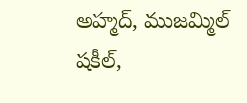అహ్మద్, ముజమ్మిల్ షకీల్,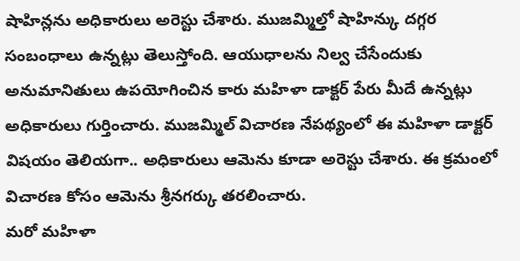షాహిన్లను అధికారులు అరెస్టు చేశారు. ముజమ్మిల్తో షాహిన్కు దగ్గర సంబంధాలు ఉన్నట్లు తెలుస్తోంది. ఆయుధాలను నిల్వ చేసేందుకు అనుమానితులు ఉపయోగించిన కారు మహిళా డాక్టర్ పేరు మీదే ఉన్నట్లు అధికారులు గుర్తించారు. ముజమ్మిల్ విచారణ నేపథ్యంలో ఈ మహిళా డాక్టర్ విషయం తెలియగా.. అధికారులు ఆమెను కూడా అరెస్టు చేశారు. ఈ క్రమంలో విచారణ కోసం ఆమెను శ్రీనగర్కు తరలించారు.
మరో మహిళా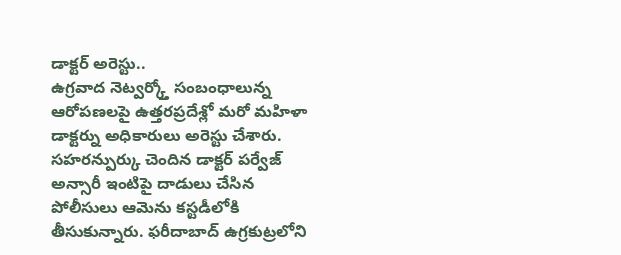డాక్టర్ అరెస్టు..
ఉగ్రవాద నెట్వర్క్తో సంబంధాలున్న ఆరోపణలపై ఉత్తరప్రదేశ్లో మరో మహిళా డాక్టర్ను అధికారులు అరెస్టు చేశారు. సహరన్పుర్కు చెందిన డాక్టర్ పర్వేజ్ అన్సారీ ఇంటిపై దాడులు చేసిన పోలీసులు ఆమెను కస్టడీలోకి తీసుకున్నారు. ఫరీదాబాద్ ఉగ్రకుట్రలోని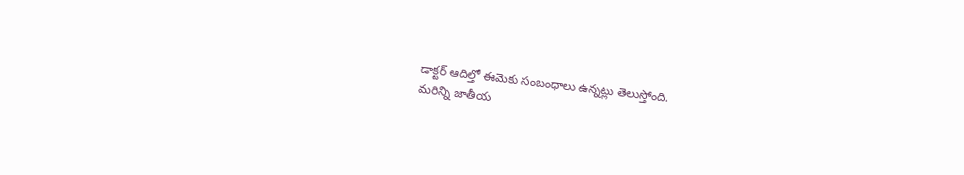డాక్టర్ ఆదిల్తో ఈమెకు సంబంధాలు ఉన్నట్లు తెలుస్తోంది.
మరిన్ని జాతీయ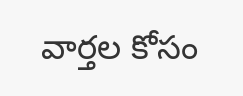వార్తల కోసం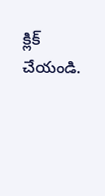క్లిక్ చేయండి.